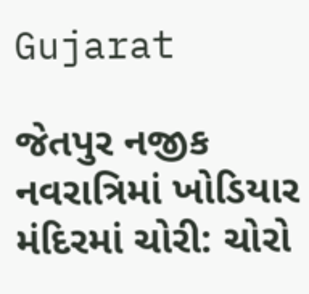Gujarat

જેતપુર નજીક નવરાત્રિમાં ખોડિયાર મંદિરમાં ચોરી: ચોરો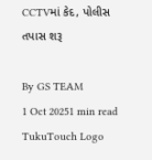CCTVમાં કેદ, પોલીસ તપાસ શરૂ

By GS TEAM
1 Oct 20251 min read
TukuTouch Logo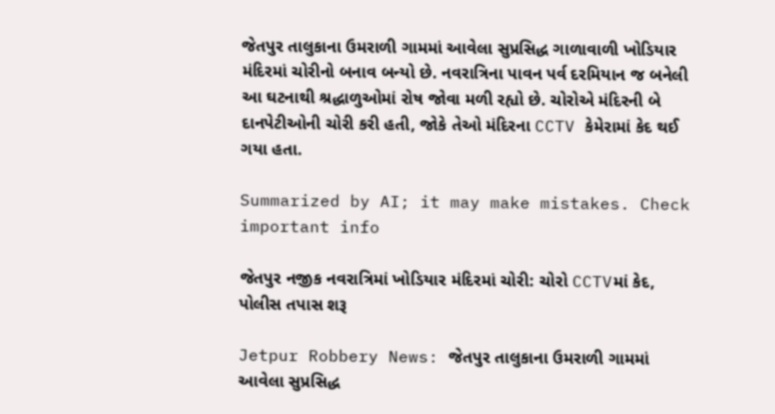જેતપુર તાલુકાના ઉમરાળી ગામમાં આવેલા સુપ્રસિદ્ધ ગાળાવાળી ખોડિયાર મંદિરમાં ચોરીનો બનાવ બન્યો છે. નવરાત્રિના પાવન પર્વ દરમિયાન જ બનેલી આ ઘટનાથી શ્રદ્ધાળુઓમાં રોષ જોવા મળી રહ્યો છે. ચોરોએ મંદિરની બે દાનપેટીઓની ચોરી કરી હતી, જોકે તેઓ મંદિરના CCTV કેમેરામાં કેદ થઈ ગયા હતા.

Summarized by AI; it may make mistakes. Check important info

જેતપુર નજીક નવરાત્રિમાં ખોડિયાર મંદિરમાં ચોરી: ચોરો CCTVમાં કેદ, પોલીસ તપાસ શરૂ

Jetpur Robbery News: જેતપુર તાલુકાના ઉમરાળી ગામમાં આવેલા સુપ્રસિદ્ધ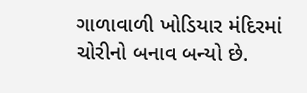ગાળાવાળી ખોડિયાર મંદિરમાં ચોરીનો બનાવ બન્યો છે.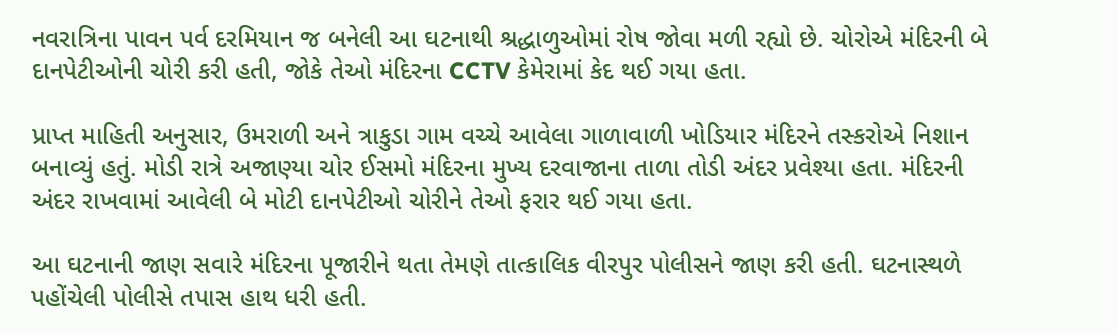નવરાત્રિના પાવન પર્વ દરમિયાન જ બનેલી આ ઘટનાથી શ્રદ્ધાળુઓમાં રોષ જોવા મળી રહ્યો છે. ચોરોએ મંદિરની બે દાનપેટીઓની ચોરી કરી હતી, જોકે તેઓ મંદિરના CCTV કેમેરામાં કેદ થઈ ગયા હતા.

પ્રાપ્ત માહિતી અનુસાર, ઉમરાળી અને ત્રાકુડા ગામ વચ્ચે આવેલા ગાળાવાળી ખોડિયાર મંદિરને તસ્કરોએ નિશાન બનાવ્યું હતું. મોડી રાત્રે અજાણ્યા ચોર ઈસમો મંદિરના મુખ્ય દરવાજાના તાળા તોડી અંદર પ્રવેશ્યા હતા. મંદિરની અંદર રાખવામાં આવેલી બે મોટી દાનપેટીઓ ચોરીને તેઓ ફરાર થઈ ગયા હતા.

આ ઘટનાની જાણ સવારે મંદિરના પૂજારીને થતા તેમણે તાત્કાલિક વીરપુર પોલીસને જાણ કરી હતી. ઘટનાસ્થળે પહોંચેલી પોલીસે તપાસ હાથ ધરી હતી.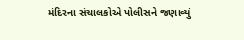મંદિરના સંચાલકોએ પોલીસને જણાવ્યું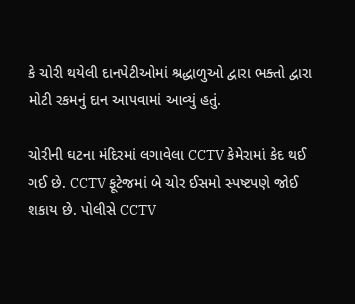કે ચોરી થયેલી દાનપેટીઓમાં શ્રદ્ધાળુઓ દ્વારા ભક્તો દ્વારા મોટી રકમનું દાન આપવામાં આવ્યું હતું.

ચોરીની ઘટના મંદિરમાં લગાવેલા CCTV કેમેરામાં કેદ થઈ ગઈ છે. CCTV ફૂટેજમાં બે ચોર ઈસમો સ્પષ્ટપણે જોઈ શકાય છે. પોલીસે CCTV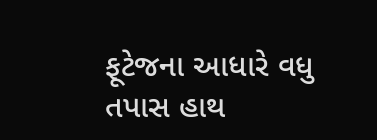ફૂટેજના આધારે વધુ તપાસ હાથ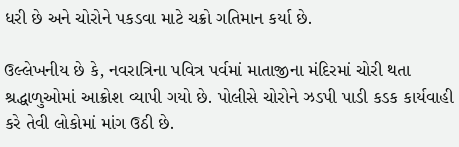ધરી છે અને ચોરોને પકડવા માટે ચક્રો ગતિમાન કર્યા છે.

ઉલ્લેખનીય છે કે, નવરાત્રિના પવિત્ર પર્વમાં માતાજીના મંદિરમાં ચોરી થતા શ્રદ્ધાળુઓમાં આક્રોશ વ્યાપી ગયો છે. પોલીસે ચોરોને ઝડપી પાડી કડક કાર્યવાહી કરે તેવી લોકોમાં માંગ ઉઠી છે.